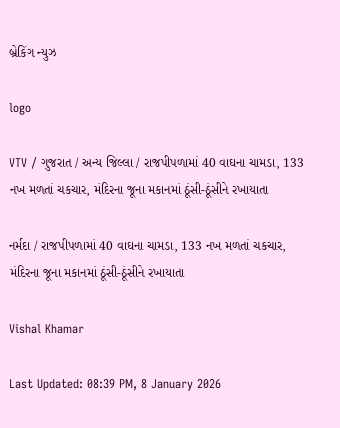બ્રેકિંગ ન્યુઝ

logo

VTV / ગુજરાત / અન્ય જિલ્લા / રાજપીપળામાં 40 વાઘના ચામડા, 133 નખ મળતાં ચકચાર, મંદિરના જૂના મકાનમાં ઠૂંસી-ઠૂંસીને રખાયાતા

નર્મદા / રાજપીપળામાં 40 વાઘના ચામડા, 133 નખ મળતાં ચકચાર, મંદિરના જૂના મકાનમાં ઠૂંસી-ઠૂંસીને રખાયાતા

Vishal Khamar

Last Updated: 08:39 PM, 8 January 2026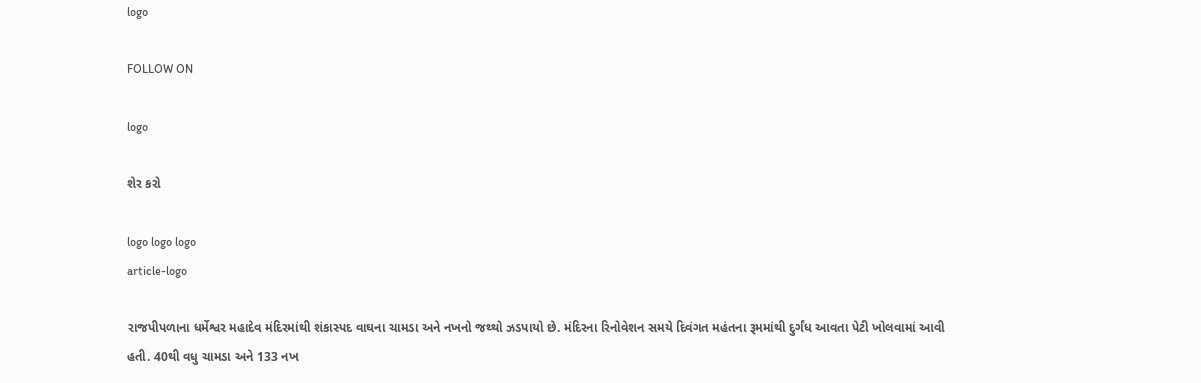logo

FOLLOW ON

logo

શેર કરો

logo logo logo
article-logo

રાજપીપળાના ધર્મેશ્વર મહાદેવ મંદિરમાંથી શંકાસ્પદ વાઘના ચામડા અને નખનો જથ્થો ઝડપાયો છે. મંદિરના રિનોવેશન સમયે દિવંગત મહંતના રૂમમાંથી દુર્ગંધ આવતા પેટી ખોલવામાં આવી હતી. 40થી વધુ ચામડા અને 133 નખ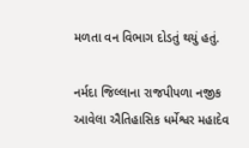મળતા વન વિભાગ દોડતું થયું હતું.

નર્મદા જિલ્લાના રાજપીપળા નજીક આવેલા ઐતિહાસિક ધર્મેશ્વર મહાદેવ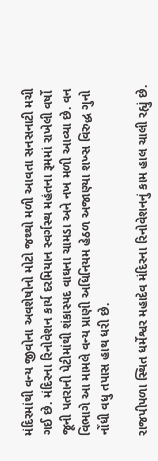મંદિરમાંથી વન્ય જીવોના અવશેષોનો મોટો જથ્થો મળી આવતા સનસનાટી મચી ગઈ છે. મંદિરના રિનોવેશન કાર્ય દરમિયાન સ્વર્ગસ્થ મહંતના રૂમમાં રાખેલી વર્ષો જૂની પતરાની પેટીમાંથી શંકાસ્પદ વાઘના ચામડા અને નખ મળી આવ્યા છે. વન વિભાગે આ મામલે વન્ય પ્રાણી અધિનિયમ હેઠળ અજાણ્યા શખ્સ વિરુદ્ધ ગુનો નોંધી વધુ તપાસ હાથ ધરી છે.

રાજપીપળા સ્થિત ધર્મેશ્વર મહાદેવ મંદિરના રિનોવેશનનું કામ હાલ ચાલી રહ્યું છે.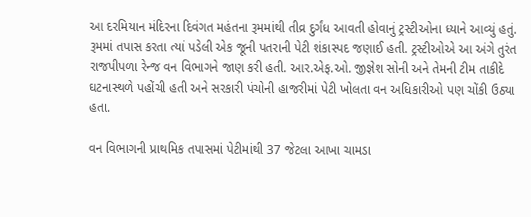આ દરમિયાન મંદિરના દિવંગત મહંતના રૂમમાંથી તીવ્ર દુર્ગંધ આવતી હોવાનું ટ્રસ્ટીઓના ધ્યાને આવ્યું હતું. રૂમમાં તપાસ કરતા ત્યાં પડેલી એક જૂની પતરાની પેટી શંકાસ્પદ જણાઈ હતી. ટ્રસ્ટીઓએ આ અંગે તુરંત રાજપીપળા રેન્જ વન વિભાગને જાણ કરી હતી. આર.એફ.ઓ. જીજ્ઞેશ સોની અને તેમની ટીમ તાકીદે ઘટનાસ્થળે પહોંચી હતી અને સરકારી પંચોની હાજરીમાં પેટી ખોલતા વન અધિકારીઓ પણ ચોંકી ઉઠ્યા હતા.

વન વિભાગની પ્રાથમિક તપાસમાં પેટીમાંથી 37 જેટલા આખા ચામડા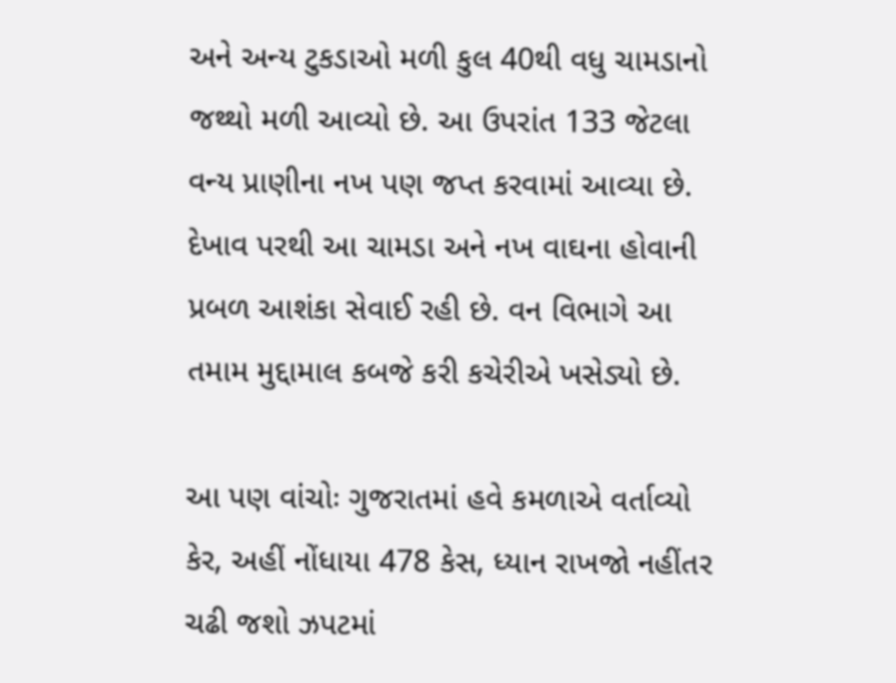અને અન્ય ટુકડાઓ મળી કુલ 40થી વધુ ચામડાનો જથ્થો મળી આવ્યો છે. આ ઉપરાંત 133 જેટલા વન્ય પ્રાણીના નખ પણ જપ્ત કરવામાં આવ્યા છે. દેખાવ પરથી આ ચામડા અને નખ વાઘના હોવાની પ્રબળ આશંકા સેવાઈ રહી છે. વન વિભાગે આ તમામ મુદ્દામાલ કબજે કરી કચેરીએ ખસેડ્યો છે.

આ પણ વાંચોઃ ગુજરાતમાં હવે કમળાએ વર્તાવ્યો કેર, અહીં નોંધાયા 478 કેસ, ધ્યાન રાખજો નહીંતર ચઢી જશો ઝપટમાં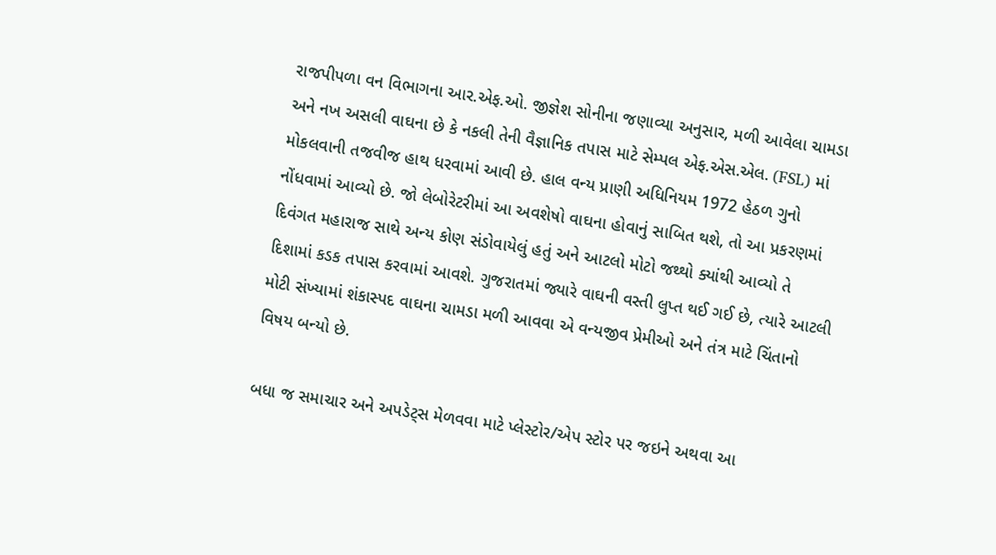રાજપીપળા વન વિભાગના આર.એફ.ઓ. જીજ્ઞેશ સોનીના જણાવ્યા અનુસાર, મળી આવેલા ચામડા અને નખ અસલી વાઘના છે કે નકલી તેની વૈજ્ઞાનિક તપાસ માટે સેમ્પલ એફ.એસ.એલ. (FSL) માં મોકલવાની તજવીજ હાથ ધરવામાં આવી છે. હાલ વન્ય પ્રાણી અધિનિયમ 1972 હેઠળ ગુનો નોંધવામાં આવ્યો છે. જો લેબોરેટરીમાં આ અવશેષો વાઘના હોવાનું સાબિત થશે, તો આ પ્રકરણમાં દિવંગત મહારાજ સાથે અન્ય કોણ સંડોવાયેલું હતું અને આટલો મોટો જથ્થો ક્યાંથી આવ્યો તે દિશામાં કડક તપાસ કરવામાં આવશે. ગુજરાતમાં જ્યારે વાઘની વસ્તી લુપ્ત થઈ ગઈ છે, ત્યારે આટલી મોટી સંખ્યામાં શંકાસ્પદ વાઘના ચામડા મળી આવવા એ વન્યજીવ પ્રેમીઓ અને તંત્ર માટે ચિંતાનો વિષય બન્યો છે.

બધા જ સમાચાર અને અપડેટ્સ મેળવવા માટે પ્લેસ્ટોર/એપ સ્ટોર પર જઇને અથવા આ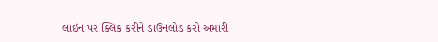લાઇન પર ક્લિક કરીને ડાઉનલોડ કરો અમારી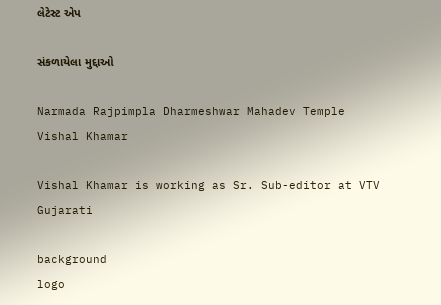લેટેસ્ટ એપ

સંકળાયેલા મુદ્દાઓ

Narmada Rajpimpla Dharmeshwar Mahadev Temple
Vishal Khamar

Vishal Khamar is working as Sr. Sub-editor at VTV Gujarati

background
logo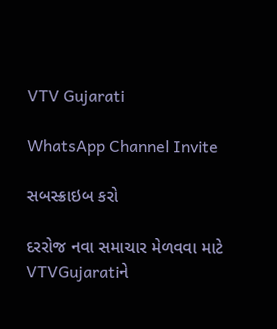VTV Gujarati

WhatsApp Channel Invite

સબસ્ક્રાઇબ કરો

દરરોજ નવા સમાચાર મેળવવા માટે VTVGujaratiને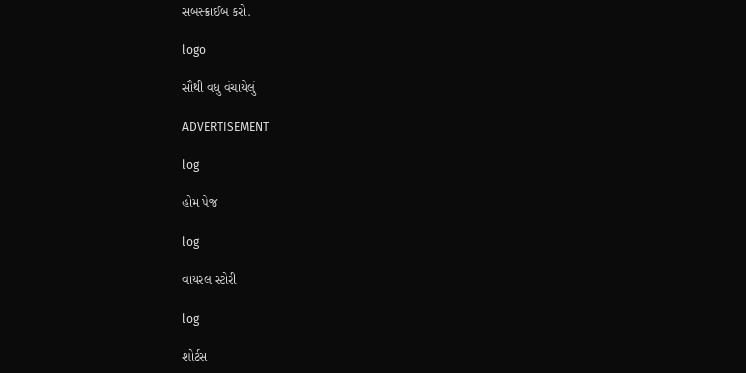સબસ્ક્રાઈબ કરો.

logo

સૌથી વધુ વંચાયેલું

ADVERTISEMENT

log

હોમ પેજ

log

વાયરલ સ્ટોરી

log

શોર્ટસ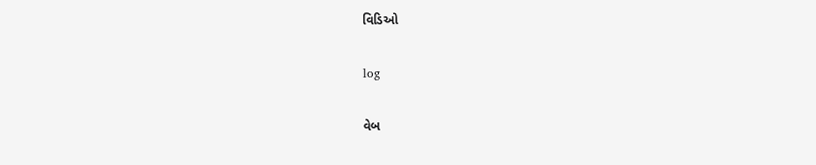વિડિઓ

log

વેબ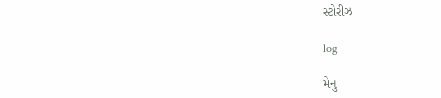સ્ટોરીઝ

log

મેનુ